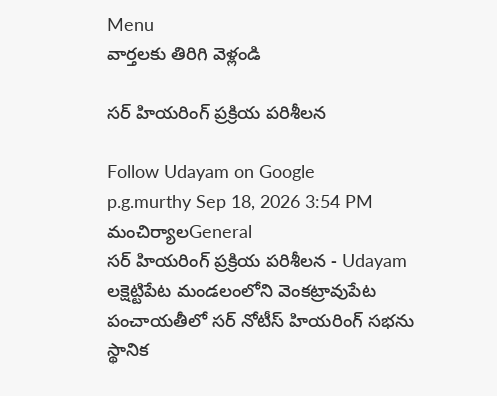Menu
వార్తలకు తిరిగి వెళ్లండి

సర్ హియరింగ్ ప్రక్రియ పరిశీలన

Follow Udayam on Google
p.g.murthy Sep 18, 2026 3:54 PM మంచిర్యాలGeneral
సర్ హియరింగ్ ప్రక్రియ పరిశీలన - Udayam
లక్షెట్టిపేట మండలంలోని వెంకట్రావుపేట పంచాయతీలో సర్ నోటీస్ హియరింగ్ సభను స్థానిక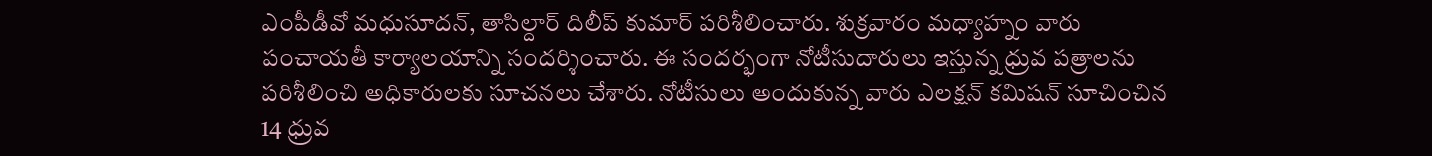ఎంపీడీవో మధుసూదన్, తాసిల్దార్ దిలీప్ కుమార్ పరిశీలించారు. శుక్రవారం మధ్యాహ్నం వారు పంచాయతీ కార్యాలయాన్ని సందర్శించారు. ఈ సందర్భంగా నోటీసుదారులు ఇస్తున్న ధ్రువ పత్రాలను పరిశీలించి అధికారులకు సూచనలు చేశారు. నోటీసులు అందుకున్న వారు ఎలక్షన్ కమిషన్ సూచించిన 14 ధ్రువ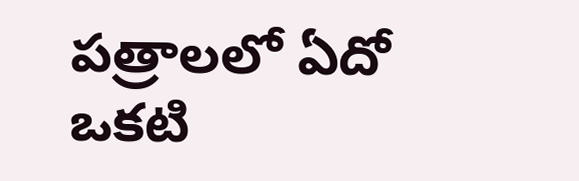పత్రాలలో ఏదో ఒకటి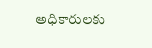అధికారులకు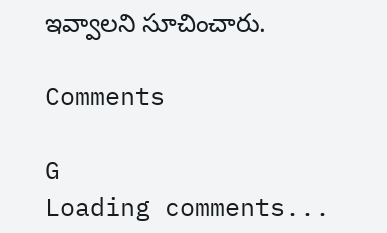ఇవ్వాలని సూచించారు.

Comments

G
Loading comments...